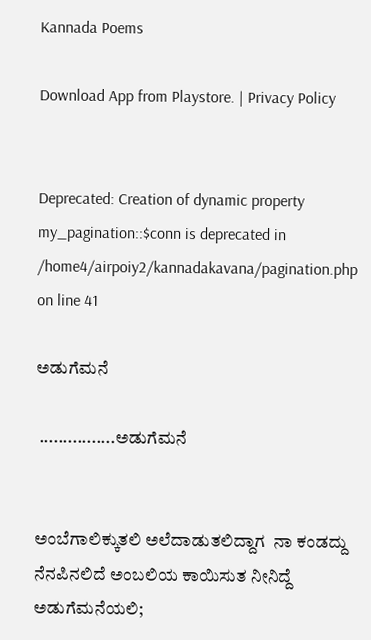Kannada Poems

Download App from Playstore. | Privacy Policy


Deprecated: Creation of dynamic property my_pagination::$conn is deprecated in /home4/airpoiy2/kannadakavana/pagination.php on line 41

ಅಡುಗೆಮನೆ

 ................ಅಡುಗೆಮನೆ


ಅಂಬೆಗಾಲಿಕ್ಕುತಲಿ ಅಲೆದಾಡುತಲಿದ್ದಾಗ  ನಾ ಕಂಡದ್ದು ನೆನಪಿನಲಿದೆ ಅಂಬಲಿಯ ಕಾಯಿಸುತ ನೀನಿದ್ದೆ ಅಡುಗೆಮನೆಯಲಿ;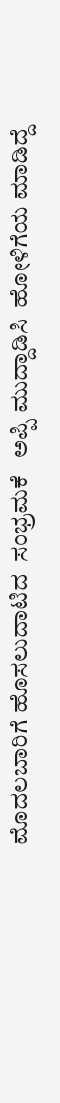ಮೊದಲಬಾರಿಗೆ ಹೊಸಲುದಾಟಿದ  ಸಂಭ್ರಮಕೆ   ಅಪ್ಪಿ ಮುದ್ದಾಡಿಸಿ  ಹೋಳಿಗೆಯ ಮಾಡಿದ್ದೆ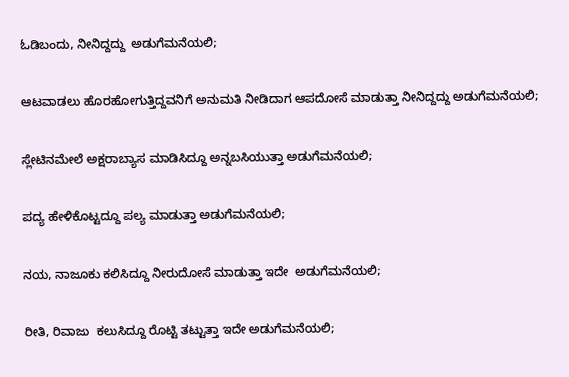ಓಡಿಬಂದು, ನೀನಿದ್ದದ್ದು  ಅಡುಗೆಮನೆಯಲಿ;


ಆಟವಾಡಲು ಹೊರಹೋಗುತ್ತಿದ್ದವನಿಗೆ ಅನುಮತಿ ನೀಡಿದಾಗ ಆಪದೋಸೆ ಮಾಡುತ್ತಾ ನೀನಿದ್ದದ್ದು ಅಡುಗೆಮನೆಯಲಿ;


ಸ್ಲೇಟಿನಮೇಲೆ ಅಕ್ಷರಾಬ್ಯಾಸ ಮಾಡಿಸಿದ್ದೂ ಅನ್ನಬಸಿಯುತ್ತಾ ಅಡುಗೆಮನೆಯಲಿ;


ಪದ್ಯ ಹೇಳಿಕೊಟ್ಟದ್ದೂ ಪಲ್ಯ ಮಾಡುತ್ತಾ ಅಡುಗೆಮನೆಯಲಿ;


ನಯ, ನಾಜೂಕು ಕಲಿಸಿದ್ದೂ ನೀರುದೋಸೆ ಮಾಡುತ್ತಾ ಇದೇ  ಅಡುಗೆಮನೆಯಲಿ;


ರೀತಿ, ರಿವಾಜು  ಕಲುಸಿದ್ದೂ ರೊಟ್ಟಿ ತಟ್ಟುತ್ತಾ ಇದೇ ಅಡುಗೆಮನೆಯಲಿ;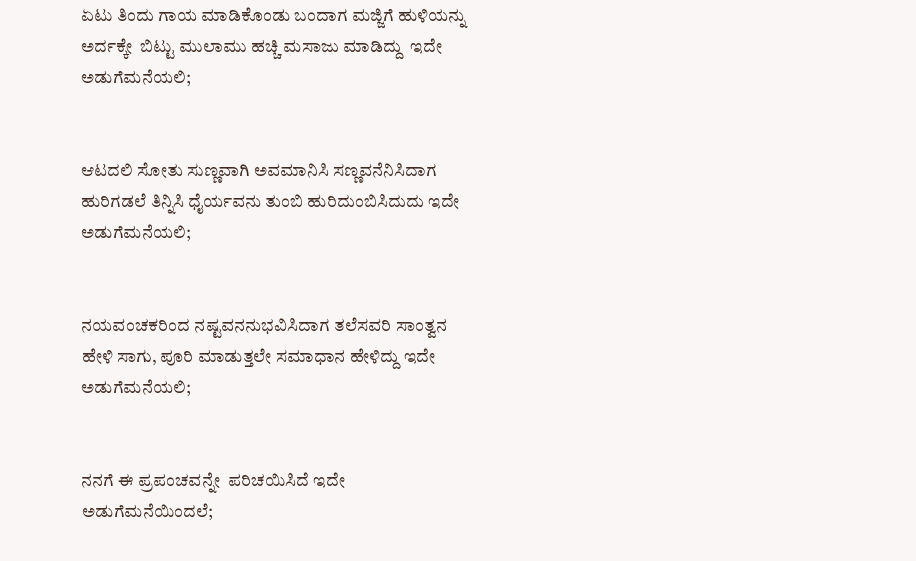ಏಟು ತಿಂದು ಗಾಯ ಮಾಡಿಕೊಂಡು ಬಂದಾಗ ಮಜ್ಜಿಗೆ ಹುಳಿಯನ್ನು ಅರ್ದಕ್ಕೇ  ಬಿಟ್ಟು ಮುಲಾಮು ಹಚ್ಚಿ ಮಸಾಜು ಮಾಡಿದ್ದು  ಇದೇ ಅಡುಗೆಮನೆಯಲಿ;


ಆಟದಲಿ ಸೋತು ಸುಣ್ಣವಾಗಿ ಅವಮಾನಿಸಿ ಸಣ್ಣವನೆನಿಸಿದಾಗ ಹುರಿಗಡಲೆ ತಿನ್ನಿಸಿ ಧೈರ್ಯವನು ತುಂಬಿ ಹುರಿದುಂಬಿಸಿದುದು ಇದೇ ಅಡುಗೆಮನೆಯಲಿ;


ನಯವಂಚಕರಿಂದ ನಷ್ಟವನನುಭವಿಸಿದಾಗ ತಲೆಸವರಿ ಸಾಂತ್ವನ ಹೇಳಿ ಸಾಗು, ಪೂರಿ ಮಾಡುತ್ತಲೇ ಸಮಾಧಾನ ಹೇಳಿದ್ದು ಇದೇ ಅಡುಗೆಮನೆಯಲಿ;


ನನಗೆ ಈ ಪ್ರಪಂಚವನ್ನೇ  ಪರಿಚಯಿಸಿದೆ ಇದೇ ಅಡುಗೆಮನೆಯಿಂದಲೆ;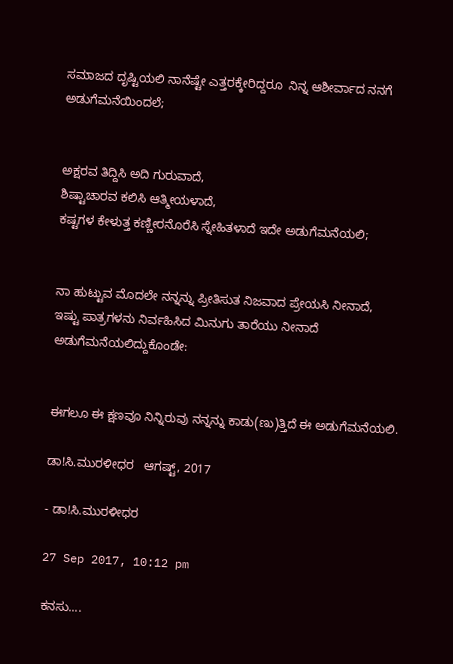ಸಮಾಜದ ದೃಷ್ಟಿಯಲಿ ನಾನೆಷ್ಟೇ ಎತ್ತರಕ್ಕೇರಿದ್ದರೂ  ನಿನ್ನ ಆಶೀರ್ವಾದ ನನಗೆ ಅಡುಗೆಮನೆಯಿಂದಲೆ;


ಅಕ್ಷರವ ತಿದ್ದಿಸಿ ಅದಿ ಗುರುವಾದೆ,
ಶಿಷ್ಟಾಚಾರವ ಕಲಿಸಿ ಆತ್ಮೀಯಳಾದೆ,
ಕಷ್ಟಗಳ ಕೇಳುತ್ತ ಕಣ್ಣೀರನೊರೆಸಿ ಸ್ನೇಹಿತಳಾದೆ ಇದೇ ಅಡುಗೆಮನೆಯಲಿ;


ನಾ ಹುಟ್ಟುವ ಮೊದಲೇ ನನ್ನನ್ನು ಪ್ರೀತಿಸುತ ನಿಜವಾದ ಪ್ರೇಯಸಿ ನೀನಾದೆ,
ಇಷ್ಟು ಪಾತ್ರಗಳನು ನಿರ್ವಹಿಸಿದ ಮಿನುಗು ತಾರೆಯು ನೀನಾದೆ ಅಡುಗೆಮನೆಯಲಿದ್ದುಕೊಂಡೇ:


ಈಗಲೂ ಈ ಕ್ಷಣವೂ ನಿನ್ನಿರುವು ನನ್ನನ್ನು ಕಾಡು(ಣು)ತ್ತಿದೆ ಈ ಅಡುಗೆಮನೆಯಲಿ.

ಡಾ!ಸಿ.ಮುರಳೀಧರ   ಆಗಷ್ಟ್, 2017

- ಡಾ!ಸಿ.ಮುರಳೀಧರ

27 Sep 2017, 10:12 pm

ಕನಸು....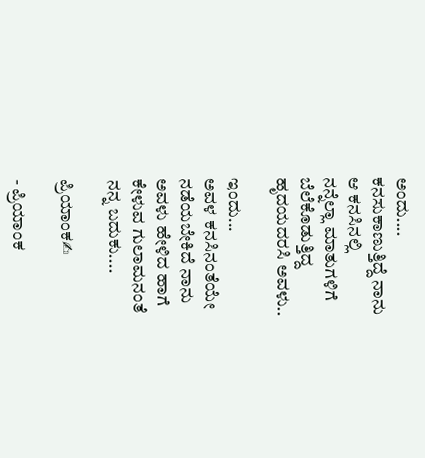ಅಂದು....
ಕನಸುಕಾಣುತ್ತಿದ್ದೆ ನಾನು
ಆ ಕನಸಿನಲ್ಲಿ
ನನ್ನೆಲ್ಲಾ ಮಾತುಗಳಿಗೆ
ಬೆಲೆಕೊಡುತ್ತಿದ್ದ
ಹೃದಯದರಸಿ ಅವಳು..

ಇಂದು...
ಅವಳ ಕನಸಿನಂತೆಯೇ
ನಡೆಯಬೇಕಿದೆ ನಾನು
ಅವಳು ಹೇಳಿದ ಹಾಗೆ
ಕೇಳುವ ಗುಲಾಮನಂತೆ
ನನ್ನ ಬದುಕು....

ಪ್ರಿಯಾಂಕ✍

- ಪ್ರಿಯಾಂಕ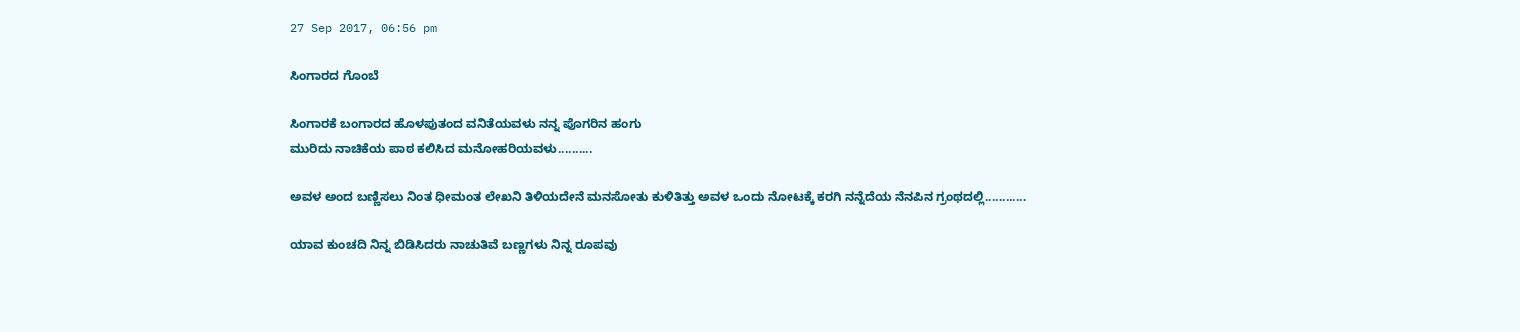27 Sep 2017, 06:56 pm

ಸಿಂಗಾರದ ಗೊಂಬೆ

ಸಿಂಗಾರಕೆ ಬಂಗಾರದ ಹೊಳಪುತಂದ ವನಿತೆಯವಳು ನನ್ನ ಪೊಗರಿನ ಹಂಗು
ಮುರಿದು ನಾಚಿಕೆಯ ಪಾಠ ಕಲಿಸಿದ ಮನೋಹರಿಯವಳು..........

ಅವಳ ಅಂದ ಬಣ್ಣಿಸಲು ನಿಂತ ಧೀಮಂತ ಲೇಖನಿ ತಿಳಿಯದೇನೆ ಮನಸೋತು ಕುಳಿತಿತ್ತು ಅವಳ ಒಂದು ನೋಟಕ್ಕೆ ಕರಗಿ ನನ್ನೆದೆಯ ನೆನಪಿನ ಗ್ರಂಥದಲ್ಲಿ............

ಯಾವ ಕುಂಚದಿ ನಿನ್ನ ಬಿಡಿಸಿದರು ನಾಚುತಿವೆ ಬಣ್ಣಗಳು ನಿನ್ನ ರೂಪವು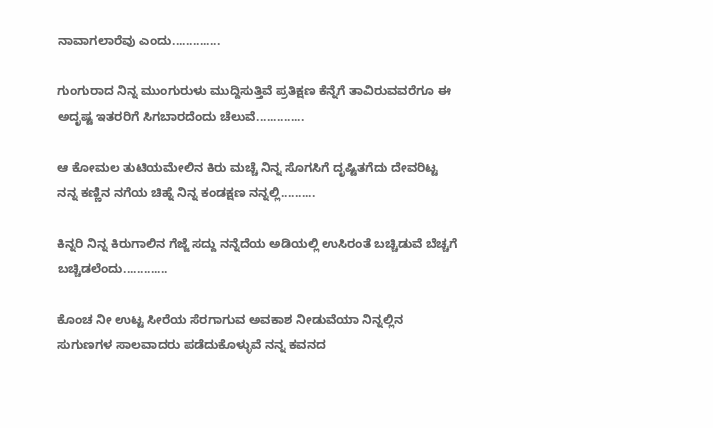ನಾವಾಗಲಾರೆವು ಎಂದು..............

ಗುಂಗುರಾದ ನಿನ್ನ ಮುಂಗುರುಳು ಮುದ್ದಿಸುತ್ತಿವೆ ಪ್ರತಿಕ್ಷಣ ಕೆನ್ನೆಗೆ ತಾವಿರುವವರೆಗೂ ಈ ಅದೃಷ್ಟ ಇತರರಿಗೆ ಸಿಗಬಾರದೆಂದು ಚೆಲುವೆ..............

ಆ ಕೋಮಲ ತುಟಿಯಮೇಲಿನ ಕಿರು ಮಚ್ಚೆ ನಿನ್ನ ಸೊಗಸಿಗೆ ದೃಷ್ಟಿತಗೆದು ದೇವರಿಟ್ಟ ನನ್ನ ಕಣ್ಣಿನ ನಗೆಯ ಚಿಹ್ನೆ ನಿನ್ನ ಕಂಡಕ್ಷಣ ನನ್ನಲ್ಲಿ..........

ಕಿನ್ನರಿ ನಿನ್ನ ಕಿರುಗಾಲಿನ ಗೆಜ್ಜೆ ಸದ್ದು ನನ್ನೆದೆಯ ಅಡಿಯಲ್ಲಿ ಉಸಿರಂತೆ ಬಚ್ಚಿಡುವೆ ಬೆಚ್ಚಗೆ ಬಚ್ಚಿಡಲೆಂದು.............

ಕೊಂಚ ನೀ ಉಟ್ಟ ಸೀರೆಯ ಸೆರಗಾಗುವ ಅವಕಾಶ ನೀಡುವೆಯಾ ನಿನ್ನಲ್ಲಿನ ಸುಗುಣಗಳ ಸಾಲವಾದರು ಪಡೆದುಕೊಳ್ಳುವೆ ನನ್ನ ಕವನದ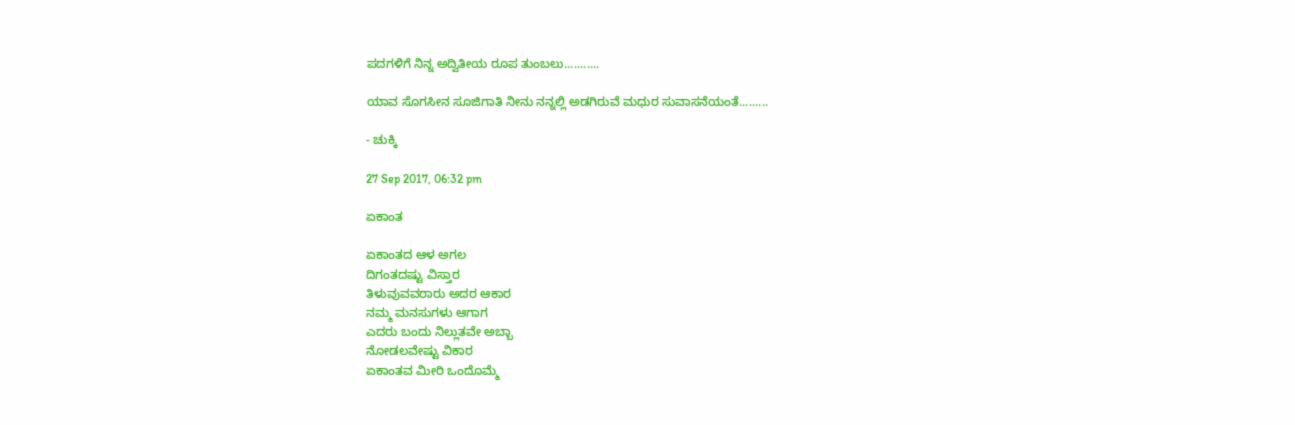ಪದಗಳಿಗೆ ನಿನ್ನ ಅದ್ವಿತೀಯ ರೂಪ ತುಂಬಲು...........

ಯಾವ ಸೊಗಸೀನ ಸೂಜಿಗಾತಿ ನೀನು ನನ್ನಲ್ಲಿ ಅಡಗಿರುವೆ ಮಧುರ ಸುವಾಸನೆಯಂತೆ.........

- ಚುಕ್ಕಿ

27 Sep 2017, 06:32 pm

ಏಕಾಂತ

ಏಕಾಂತದ ಆಳ ಅಗಲ
ದಿಗಂತದಷ್ಟು ವಿಸ್ತಾರ
ತಿಳುವುವವರಾರು ಅದರ ಆಕಾರ
ನಮ್ಮ ಮನಸುಗಳು ಆಗಾಗ
ಎದರು ಬಂದು ನಿಲ್ಲುತವೇ ಅಬ್ಬಾ
ನೋಡಲವೇಷ್ಟು ವಿಕಾರ
ಏಕಾಂತವ ಮೀರಿ ಒಂದೊಮ್ಮೆ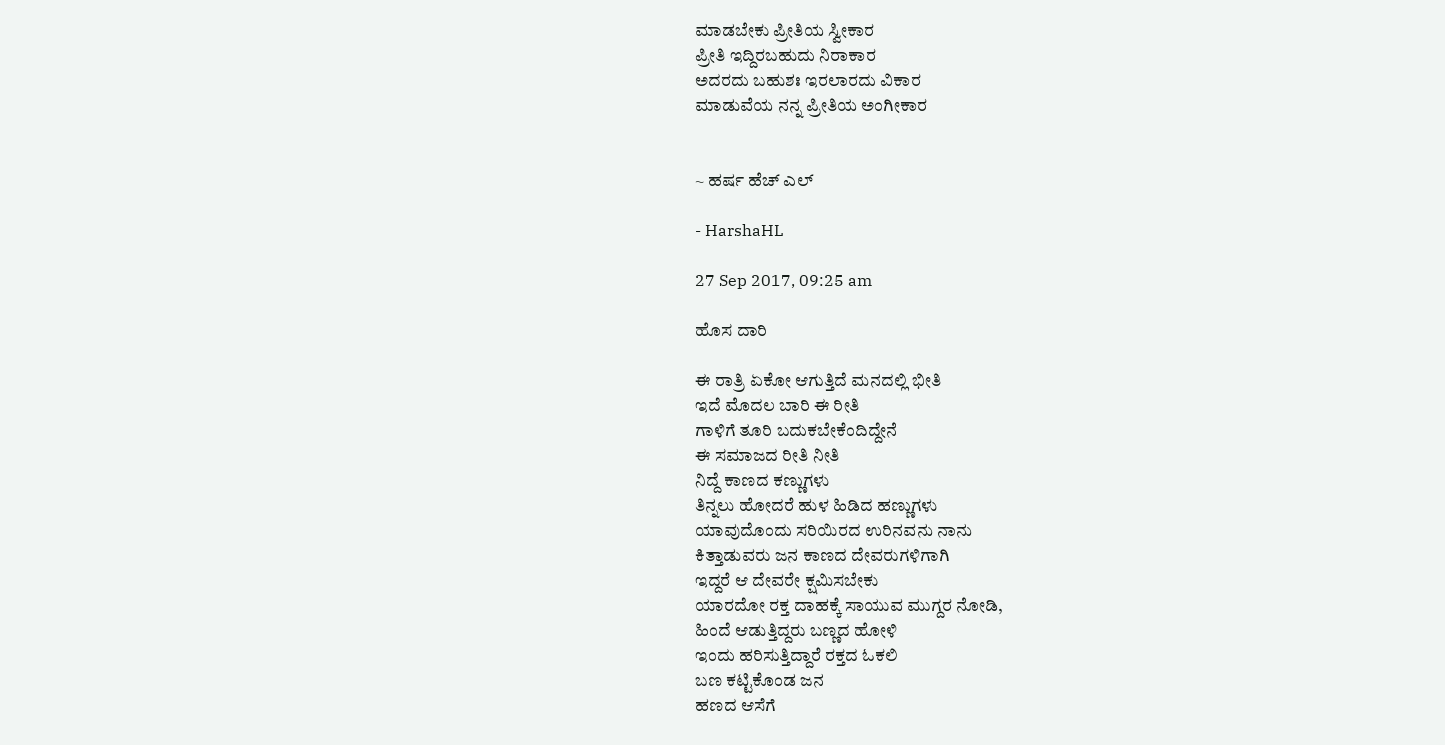ಮಾಡಬೇಕು ಪ್ರೀತಿಯ ಸ್ವೀಕಾರ
ಪ್ರೀತಿ ಇದ್ದಿರಬಹುದು ನಿರಾಕಾರ
ಅದರದು ಬಹುಶಃ ಇರಲಾರದು ವಿಕಾರ
ಮಾಡುವೆಯ ನನ್ನ ಪ್ರೀತಿಯ ಅಂಗೀಕಾರ


~ ಹರ್ಷ ಹೆಚ್ ಎಲ್

- HarshaHL

27 Sep 2017, 09:25 am

ಹೊಸ ದಾರಿ

ಈ ರಾತ್ರಿ ಏಕೋ ಆಗುತ್ತಿದೆ ಮನದಲ್ಲಿ ಭೀತಿ
ಇದೆ ಮೊದಲ ಬಾರಿ ಈ ರೀತಿ
ಗಾಳಿಗೆ ತೂರಿ ಬದುಕಬೇಕೆಂದಿದ್ದೇನೆ
ಈ ಸಮಾಜದ ರೀತಿ ನೀತಿ
ನಿದ್ದೆ ಕಾಣದ ಕಣ್ಣುಗಳು
ತಿನ್ನಲು ಹೋದರೆ ಹುಳ ಹಿಡಿದ ಹಣ್ಣುಗಳು
ಯಾವುದೊಂದು ಸರಿಯಿರದ ಉರಿನವನು ನಾನು
ಕಿತ್ತಾಡುವರು ಜನ ಕಾಣದ ದೇವರುಗಳಿಗಾಗಿ
ಇದ್ದರೆ ಆ ದೇವರೇ ಕ್ಷಮಿಸಬೇಕು
ಯಾರದೋ ರಕ್ತ ದಾಹಕ್ಕೆ ಸಾಯುವ ಮುಗ್ದರ ನೋಡಿ,
ಹಿಂದೆ ಆಡುತ್ತಿದ್ದರು ಬಣ್ಣದ ಹೋಳಿ
ಇಂದು ಹರಿಸುತ್ತಿದ್ದಾರೆ ರಕ್ತದ ಓಕಲಿ
ಬಣ ಕಟ್ಟಿಕೊಂಡ ಜನ
ಹಣದ ಆಸೆಗೆ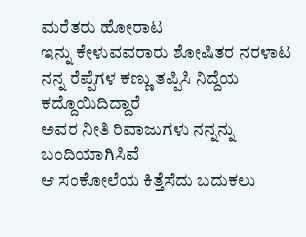ಮರೆತರು ಹೋರಾಟ
ಇನ್ನು ಕೇಳುವವರಾರು ಶೋಷಿತರ ನರಳಾಟ
ನನ್ನ ರೆಪ್ಪೆಗಳ ಕಣ್ಣು ತಪ್ಪಿಸಿ ನಿದ್ದೆಯ ಕದ್ದೊಯಿದಿದ್ದಾರೆ
ಅವರ ನೀತಿ ರಿವಾಜುಗಳು ನನ್ನನ್ನು ಬಂದಿಯಾಗಿಸಿವೆ
ಆ ಸಂಕೋಲೆಯ ಕಿತ್ತೆಸೆದು ಬದುಕಲು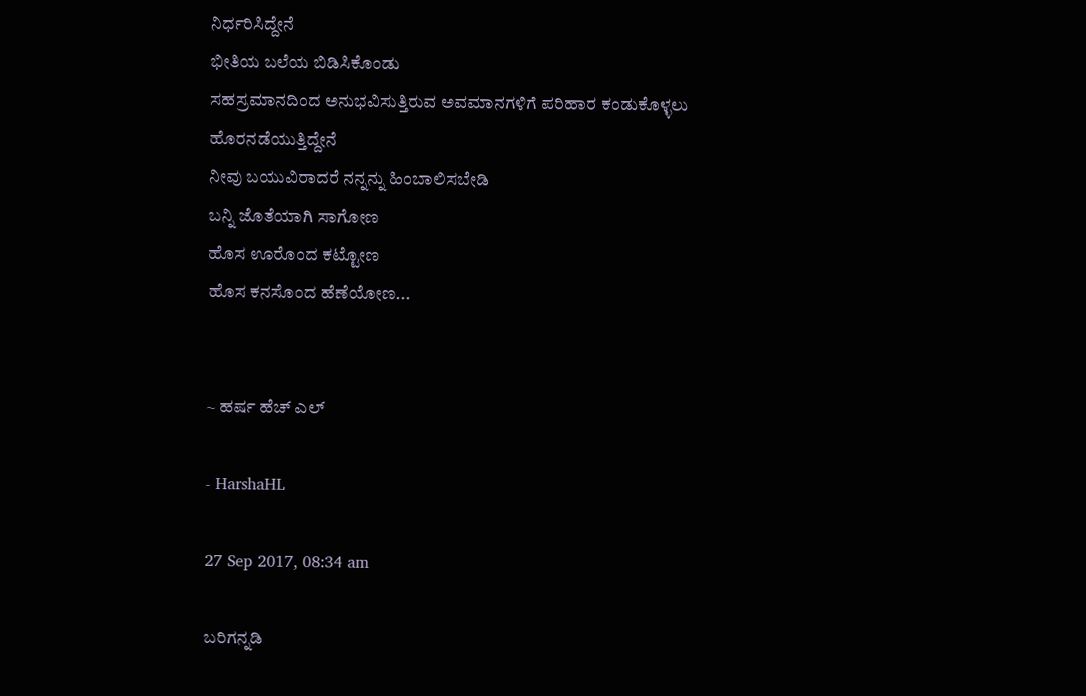ನಿರ್ಧರಿಸಿದ್ದೇನೆ
ಭೀತಿಯ ಬಲೆಯ ಬಿಡಿಸಿಕೊಂಡು
ಸಹಸ್ರಮಾನದಿಂದ ಅನುಭವಿಸುತ್ತಿರುವ ಅವಮಾನಗಳಿಗೆ ಪರಿಹಾರ ಕಂಡುಕೊಳ್ಳಲು
ಹೊರನಡೆಯುತ್ತಿದ್ದೇನೆ
ನೀವು ಬಯುವಿರಾದರೆ ನನ್ನನ್ನು ಹಿಂಬಾಲಿಸಬೇಡಿ
ಬನ್ನಿ ಜೊತೆಯಾಗಿ ಸಾಗೋಣ
ಹೊಸ ಊರೊಂದ ಕಟ್ಟೋಣ
ಹೊಸ ಕನಸೊಂದ ಹೆಣೆಯೋಣ...


~ ಹರ್ಷ ಹೆಚ್ ಎಲ್

- HarshaHL

27 Sep 2017, 08:34 am

ಬರಿಗನ್ನಡಿ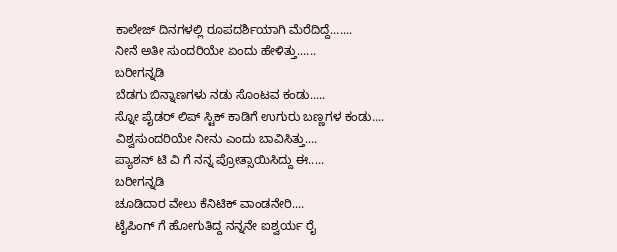ಕಾಲೇಜ್ ದಿನಗಳಲ್ಲಿ ರೂಪದರ್ಶಿಯಾಗಿ ಮೆರೆದಿದ್ದೆ.......
ನೀನೆ ಅತೀ ಸುಂದರಿಯೇ ಏಂದು ಹೇಳಿತ್ತು......
ಬರೀಗನ್ನಡಿ
ಬೆಡಗು ಬಿನ್ನಾಣಗಳು ನಡು ಸೊಂಟವ ಕಂಡು.....
ಸ್ನೋ ಪೈಡರ್ ಲಿಪ್ ಸ್ಟಿಕ್ ಕಾಡಿಗೆ ಉಗುರು ಬಣ್ಣಗಳ ಕಂಡು....
ವಿಶ್ವಸುಂದರಿಯೇ ನೀನು ಎಂದು ಬಾವಿಸಿತ್ತು....
ಪ್ಯಾಶನ್ ಟಿ ವಿ ಗೆ ನನ್ನ ಪ್ರೋತ್ಸಾಯಿಸಿದ್ದು ಈ.....
ಬರೀಗನ್ನಡಿ
ಚೂಡಿದಾರ ವೇಲು ಕೆನಿಟಿಕ್ ವಾಂಡನೇರಿ....
ಟೈಪಿಂಗ್ ಗೆ ಹೋಗುತಿದ್ದ ನನ್ನನೇ ಐಶ್ವರ್ಯ ರೈ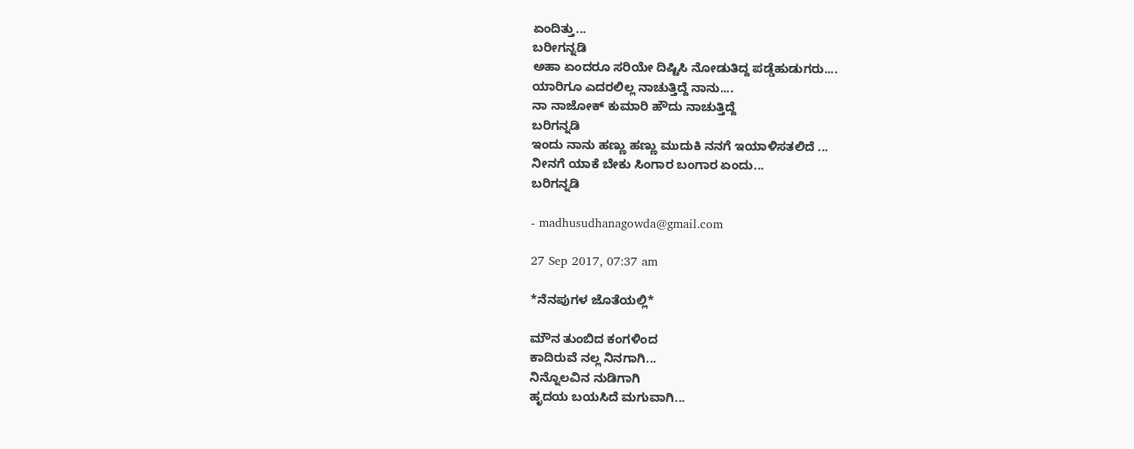ಏಂದಿತ್ತು...
ಬರೀಗನ್ನಡಿ
ಅಹಾ ಏಂದರೂ ಸರಿಯೇ ದಿಷ್ಟಿಸಿ ನೋಡುತಿದ್ದ ಪಡ್ಡೆಹುಡುಗರು....
ಯಾರಿಗೂ ಎದರಲಿಲ್ಲ ನಾಚುತ್ತಿದ್ದೆ ನಾನು....
ನಾ ನಾಜೋಕ್ ಕುಮಾರಿ ಹೌದು ನಾಚುತ್ತಿದ್ದೆ
ಬರಿಗನ್ನಡಿ
ಇಂದು ನಾನು ಹಣ್ಣು ಹಣ್ಣು ಮುದುಕಿ ನನಗೆ ಇಯಾಳಿಸತಲಿದೆ ...
ನೀನಗೆ ಯಾಕೆ ಬೇಕು ಸಿಂಗಾರ ಬಂಗಾರ ಏಂದು...
ಬರಿಗನ್ನಡಿ

- madhusudhanagowda@gmail.com

27 Sep 2017, 07:37 am

*ನೆನಪುಗಳ ಜೊತೆಯಲ್ಲಿ*

ಮೌನ ತುಂಬಿದ ಕಂಗಳಿಂದ
ಕಾದಿರುವೆ ನಲ್ಲ ನಿನಗಾಗಿ...
ನಿನ್ನೊಲವಿನ ನುಡಿಗಾಗಿ
ಹೃದಯ ಬಯಸಿದೆ ಮಗುವಾಗಿ...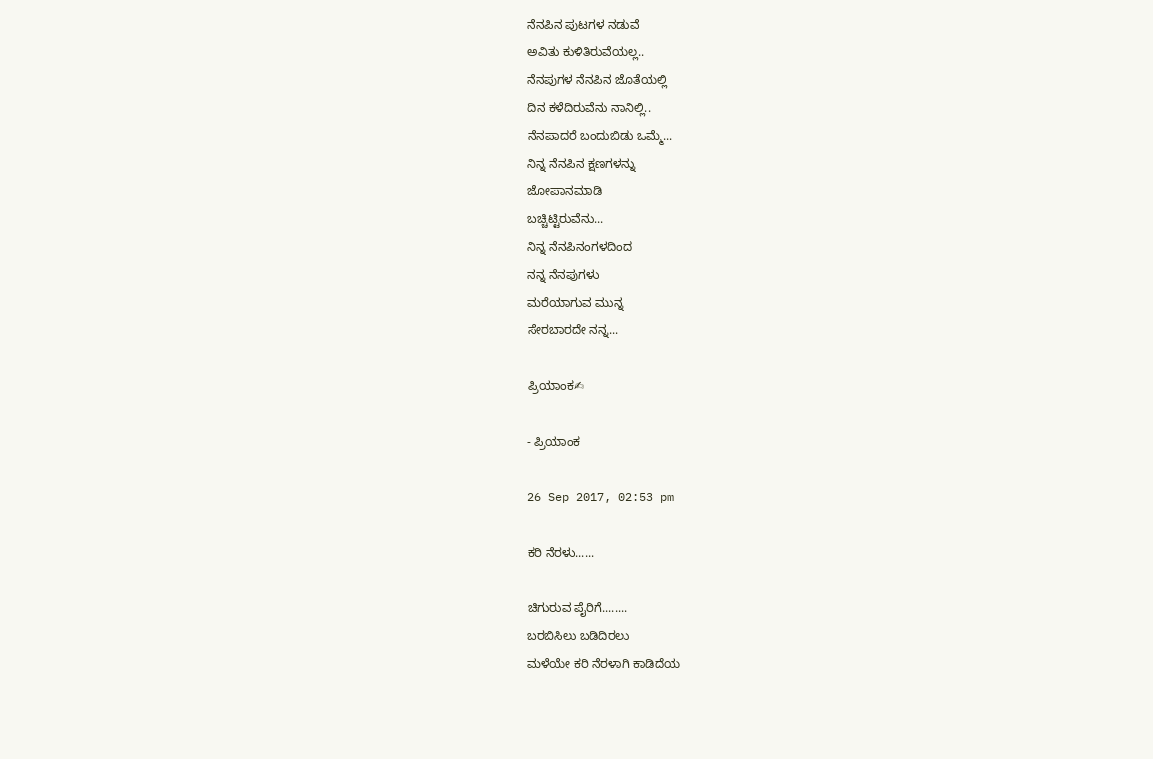ನೆನಪಿನ ಪುಟಗಳ ನಡುವೆ
ಅವಿತು ಕುಳಿತಿರುವೆಯಲ್ಲ..
ನೆನಪುಗಳ ನೆನಪಿನ ಜೊತೆಯಲ್ಲಿ
ದಿನ ಕಳೆದಿರುವೆನು ನಾನಿಲ್ಲಿ..
ನೆನಪಾದರೆ ಬಂದುಬಿಡು ಒಮ್ಮೆ...
ನಿನ್ನ ನೆನಪಿನ ಕ್ಷಣಗಳನ್ನು
ಜೋಪಾನಮಾಡಿ
ಬಚ್ಚಿಟ್ಟಿರುವೆನು...
ನಿನ್ನ ನೆನಪಿನಂಗಳದಿಂದ
ನನ್ನ ನೆನಪುಗಳು
ಮರೆಯಾಗುವ ಮುನ್ನ
ಸೇರಬಾರದೇ ನನ್ನ...

ಪ್ರಿಯಾಂಕ✍

- ಪ್ರಿಯಾಂಕ

26 Sep 2017, 02:53 pm

ಕರಿ ನೆರಳು......

ಚಿಗುರುವ ಪೈರಿಗೆ........
ಬರಬಿಸಿಲು ಬಡಿದಿರಲು
ಮಳೆಯೇ ಕರಿ ನೆರಳಾಗಿ ಕಾಡಿದೆಯ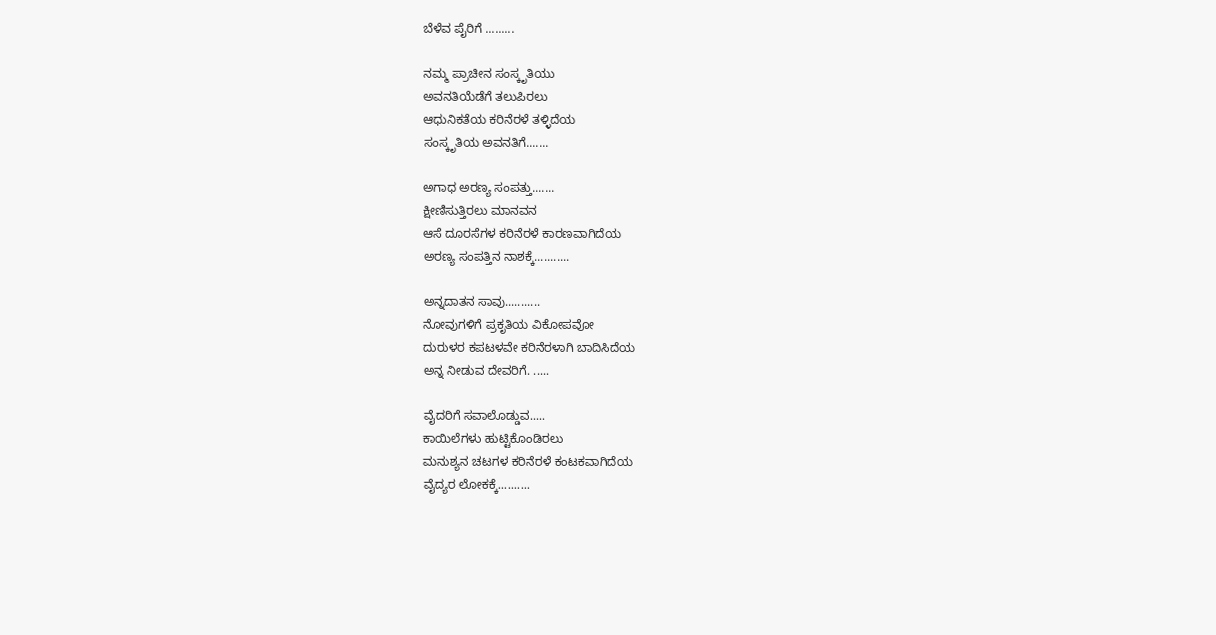ಬೆಳೆವ ಪೈರಿಗೆ .........

ನಮ್ಮ ಪ್ರಾಚೀನ ಸಂಸ್ಕೃತಿಯು
ಅವನತಿಯೆಡೆಗೆ ತಲುಪಿರಲು
ಆಧುನಿಕತೆಯ ಕರಿನೆರಳೆ ತಳ್ಳಿದೆಯ
ಸಂಸ್ಕೃತಿಯ ಅವನತಿಗೆ.......

ಅಗಾಧ ಅರಣ್ಯ ಸಂಪತ್ತು.......
ಕ್ಷೀಣಿಸುತ್ತಿರಲು ಮಾನವನ
ಆಸೆ ದೂರಸೆಗಳ ಕರಿನೆರಳೆ ಕಾರಣವಾಗಿದೆಯ
ಅರಣ್ಯ ಸಂಪತ್ತಿನ ನಾಶಕ್ಕೆ...........

ಅನ್ನದಾತನ ಸಾವು...........
ನೋವುಗಳಿಗೆ ಪ್ರಕೃತಿಯ ವಿಕೋಪವೋ
ದುರುಳರ ಕಪಟಳವೇ ಕರಿನೆರಳಾಗಿ ಬಾದಿಸಿದೆಯ
ಅನ್ನ ನೀಡುವ ದೇವರಿಗೆ. .....

ವೈದರಿಗೆ ಸವಾಲೊಡ್ಡುವ.....
ಕಾಯಿಲೆಗಳು ಹುಟ್ಟಿಕೊಂಡಿರಲು
ಮನುಶ್ಯನ ಚಟಗಳ ಕರಿನೆರಳೆ ಕಂಟಕವಾಗಿದೆಯ
ವೈದ್ಯರ ಲೋಕಕ್ಕೆ..........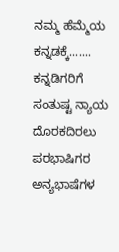ನಮ್ಮ ಹೆಮ್ಮೆಯ ಕನ್ನಡಕ್ಕೆ.......
ಕನ್ನಡಿಗರಿಗೆ ಸಂತುಷ್ಟ ನ್ಯಾಯ ದೊರಕದಿರಲು
ಪರಭಾಷಿಗರ ಅನ್ಯಭಾಷೆಗಳ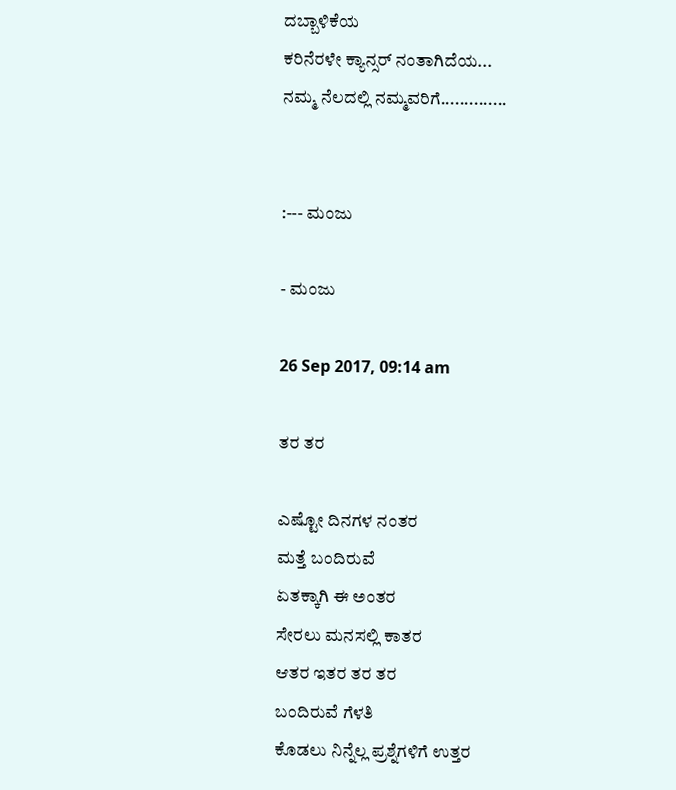ದಬ್ಬಾಳಿಕೆಯ
ಕರಿನೆರಳೇ ಕ್ಯಾನ್ಸರ್ ನಂತಾಗಿದೆಯ...
ನಮ್ಮ ನೆಲದಲ್ಲಿ ನಮ್ಮವರಿಗೆ..............


:--- ಮಂಜು

- ಮಂಜು

26 Sep 2017, 09:14 am

ತರ ತರ

ಎಷ್ಟೋ ದಿನಗಳ ನಂತರ
ಮತ್ತೆ ಬಂದಿರುವೆ
ಏತಕ್ಕಾಗಿ ಈ ಅಂತರ
ಸೇರಲು ಮನಸಲ್ಲಿ ಕಾತರ
ಆತರ ಇತರ ತರ ತರ
ಬಂದಿರುವೆ ಗೆಳತಿ
ಕೊಡಲು ನಿನ್ನೆಲ್ಲ ಪ್ರಶ್ನೆಗಳಿಗೆ ಉತ್ತರ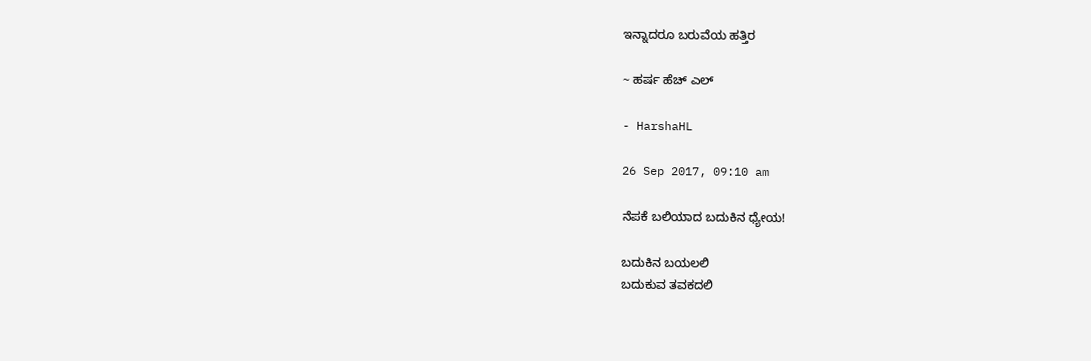ಇನ್ನಾದರೂ ಬರುವೆಯ ಹತ್ತಿರ

~ ಹರ್ಷ ಹೆಚ್ ಎಲ್

- HarshaHL

26 Sep 2017, 09:10 am

ನೆಪಕೆ ಬಲಿಯಾದ ಬದುಕಿನ ಧ್ಯೇಯ!

ಬದುಕಿನ ಬಯಲಲಿ
ಬದುಕುವ ತವಕದಲಿ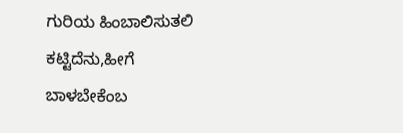ಗುರಿಯ ಹಿಂಬಾಲಿಸುತಲಿ
ಕಟ್ಟಿದೆನು,ಹೀಗೆ ಬಾಳಬೇಕೆಂಬ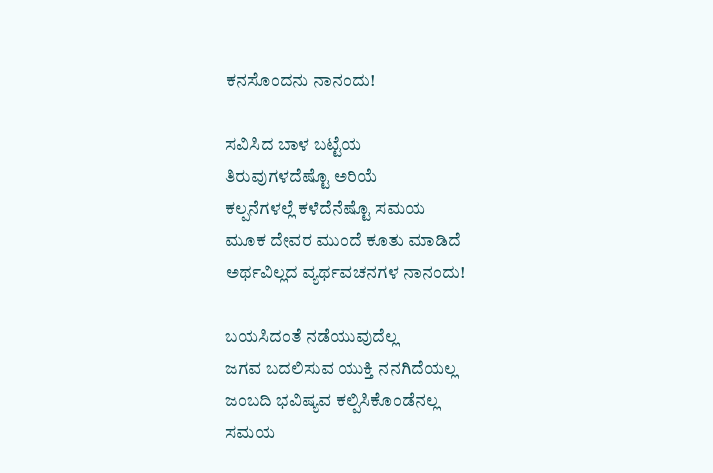ಕನಸೊಂದನು ನಾನಂದು!

ಸವಿಸಿದ ಬಾಳ ಬಟ್ಟೆಯ
ತಿರುವುಗಳದೆಷ್ಟೊ ಅರಿಯೆ
ಕಲ್ಪನೆಗಳಲ್ಲೆ ಕಳೆದೆನೆಷ್ಟೊ ಸಮಯ
ಮೂಕ ದೇವರ ಮುಂದೆ ಕೂತು ಮಾಡಿದೆ
ಅರ್ಥವಿಲ್ಲದ ವ್ಯರ್ಥವಚನಗಳ ನಾನಂದು!

ಬಯಸಿದಂತೆ ನಡೆಯುವುದೆಲ್ಲ
ಜಗವ ಬದಲಿಸುವ ಯುಕ್ತಿ ನನಗಿದೆಯಲ್ಲ
ಜಂಬದಿ ಭವಿಷ್ಯವ ಕಲ್ಪಿಸಿಕೊಂಡೆನಲ್ಲ
ಸಮಯ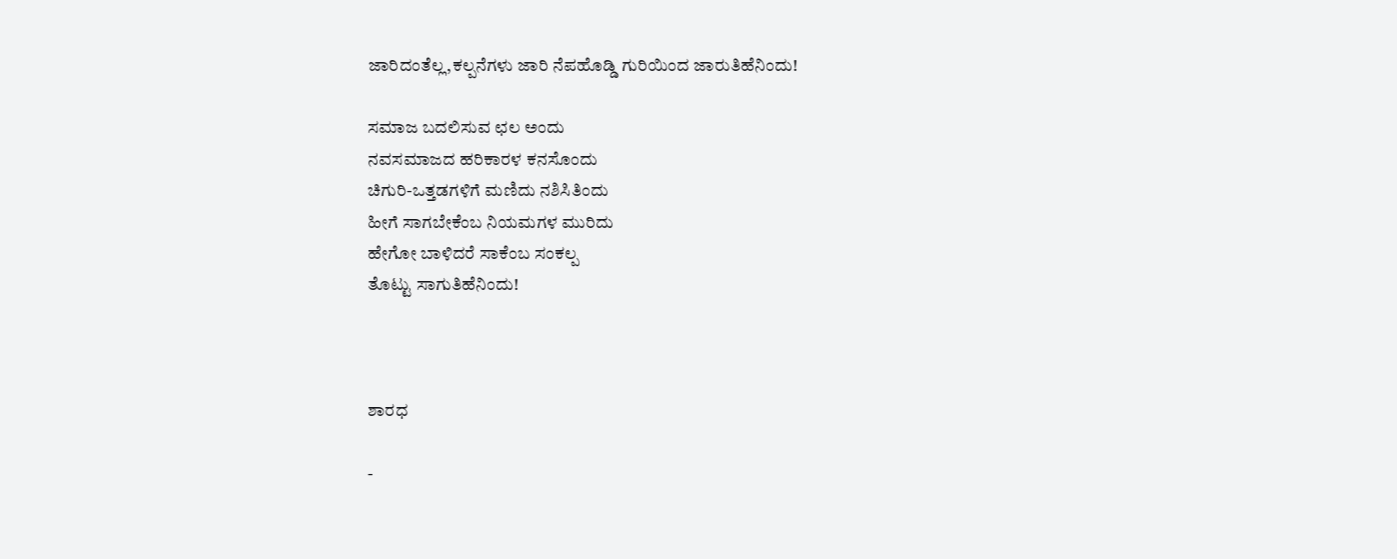ಜಾರಿದಂತೆಲ್ಲ,ಕಲ್ಪನೆಗಳು ಜಾರಿ ನೆಪಹೊಡ್ಡಿ ಗುರಿಯಿಂದ ಜಾರುತಿಹೆನಿಂದು!

ಸಮಾಜ ಬದಲಿಸುವ ಛಲ ಅಂದು
ನವಸಮಾಜದ ಹರಿಕಾರಳ ಕನಸೊಂದು
ಚಿಗುರಿ-ಒತ್ತಡಗಳಿಗೆ ಮಣಿದು ನಶಿಸಿತಿಂದು
ಹೀಗೆ ಸಾಗಬೇಕೆಂಬ ನಿಯಮಗಳ ಮುರಿದು
ಹೇಗೋ ಬಾಳಿದರೆ ಸಾಕೆಂಬ ಸಂಕಲ್ಪ
ತೊಟ್ಟು ಸಾಗುತಿಹೆನಿಂದು!



ಶಾರಧ

-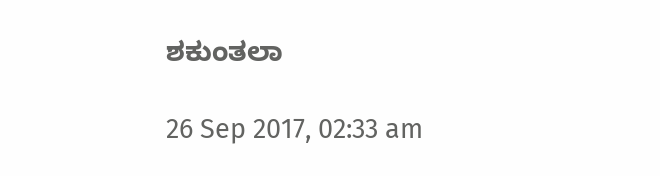ಶಕುಂತಲಾ

26 Sep 2017, 02:33 am